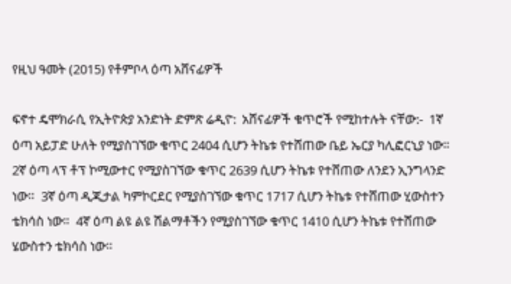የዚህ ዓመት (2015) የቶምቦላ ዕጣ አሸናፊዎች

ፍኖተ ዴሞክራሲ የኢትዮጵያ አንድነት ድምጽ ሬዲዮ:  አሸናፊዎች ቁጥሮች የሚከተሉት ናቸው:-  1ኛ ዕጣ አይፓድ ሁለት የሚያስገኘው ቁጥር 2404 ሲሆን ትኬቱ የተሸጠው ቤይ ኤርያ ካሊፎርኒያ ነው።  2ኛ ዕጣ ላፕ ቶፕ ኮሚውተር የሚያስገኘው ቁጥር 2639 ሲሆን ትኬቱ የተሸጠው ለንደን ኢንግላንድ ነው።  3ኛ ዕጣ ዲጂታል ካምኮርደር የሚያስገኘው ቁጥር 1717 ሲሆን ትኬቱ የተሸጠው ሂውስተን ቴክሳስ ነው።  4ኛ ዕጣ ልዩ ልዩ ሽልማቶችን የሚያስገኘው ቁጥር 1410 ሲሆን ትኬቱ የተሸጠው ሄውስተን ቴክሳስ ነው።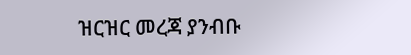ዝርዝር መረጃ ያንብቡ